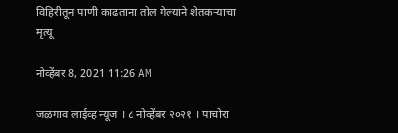विहिरीतून पाणी काढताना तोल गेल्याने शेतकऱ्याचा मृत्यू

नोव्हेंबर 8, 2021 11:26 AM

जळगाव लाईव्ह न्यूज । ८ नोव्हेंबर २०२१ । पाचोरा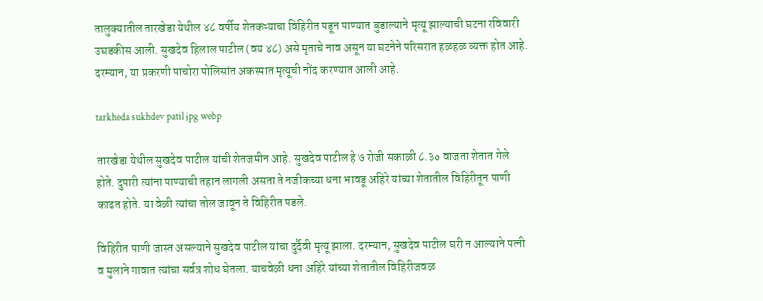तालुक्यातील तारखेडा येथील ४८ वर्षीय शेतकऱ्याचा विहिरीत पडून पाण्यात बुडाल्याने मृत्यू झाल्याची घटना रविवारी उघडकीस आली. सुखदेव हिलाल पाटील (वय ४८) असे मृताचे नाव असून या घटनेने परिसरात हळहळ व्यक्त होत आहे. दरम्यान, या प्रकरणी पाचोरा पोलिसांत अकस्मात मृत्यूची नोंद करण्यात आली आहे.

tarkheda sukhdev patil jpg webp

तारखेडा येथील सुखदेव पाटील यांची शेतजमीन आहे. सुखदेव पाटील हे ७ रोजी सकाळी ८.३० वाजता शेतात गेले होते. दुपारी त्यांना पाण्याची तहान लागली असता ते नजीकच्या धना भावडू अहिरे यांच्या शेतातील विहिरीतून पाणी काढत होते. या वेळी त्यांचा तोल जावून ते विहिरीत पडले.

विहिरीत पाणी जास्त असल्याने सुखदेव पाटील यांचा दुर्दैवी मृत्यू झाला. दरम्यान, सुखदेव पाटील घरी न आल्याने पत्नी व मुलाने गावात त्यांचा सर्वत्र शोध घेतला. याचवेळी धना अहिरे यांच्या शेतातील विहिरीजवळ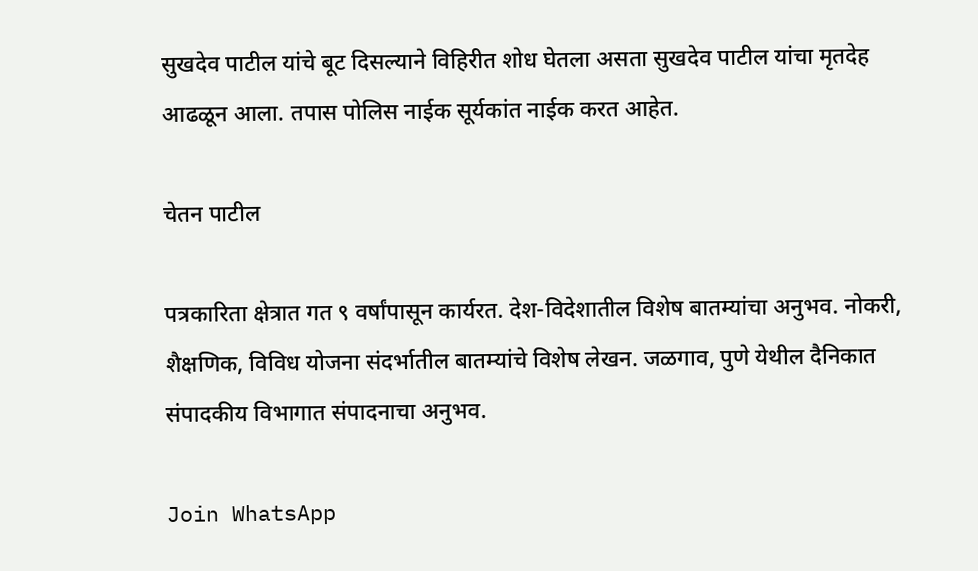सुखदेव पाटील यांचे बूट दिसल्याने विहिरीत शोध घेतला असता सुखदेव पाटील यांचा मृतदेह आढळून आला. तपास पोलिस नाईक सूर्यकांत नाईक करत आहेत.

चेतन पाटील

पत्रकारिता क्षेत्रात गत ९ वर्षांपासून कार्यरत. देश-विदेशातील विशेष बातम्यांचा अनुभव. नोकरी, शैक्षणिक, विविध योजना संदर्भातील बातम्यांचे विशेष लेखन. जळगाव, पुणे येथील दैनिकात संपादकीय विभागात संपादनाचा अनुभव.

Join WhatsApp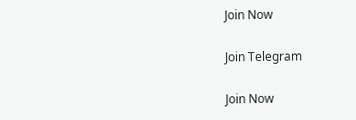Join Now

Join Telegram

Join Now